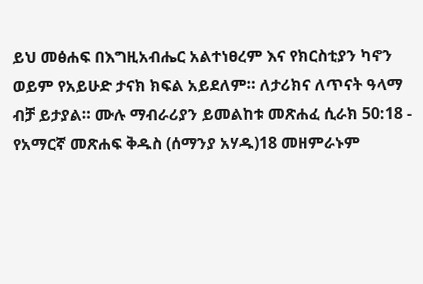ይህ መፅሐፍ በእግዚአብሔር አልተነፀረም እና የክርስቲያን ካኖን ወይም የአይሁድ ታናክ ክፍል አይደለም። ለታሪክና ለጥናት ዓላማ ብቻ ይታያል። ሙሉ ማብራሪያን ይመልከቱ መጽሐፈ ሲራክ 50:18 - የአማርኛ መጽሐፍ ቅዱስ (ሰማንያ አሃዱ)18 መዘምራኑም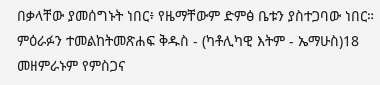በቃላቸው ያመሰግኑት ነበር፥ የዜማቸውም ድምፅ ቤቱን ያስተጋባው ነበር። ምዕራፉን ተመልከትመጽሐፍ ቅዱስ - (ካቶሊካዊ እትም - ኤማሁስ)18 መዘምራኑም የምስጋና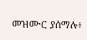መዝሙር ያሰማሉ፥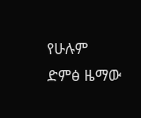የሁሉም ድምፅ ዜማው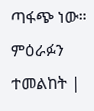ጣፋጭ ነው። ምዕራፉን ተመልከት |